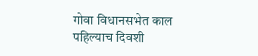गोवा विधानसभेत काल पहिल्याच दिवशी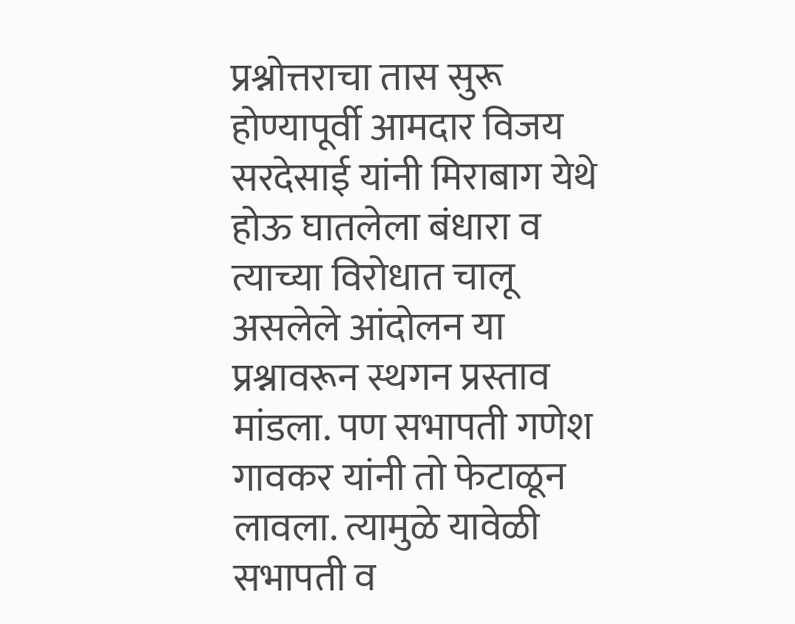प्रश्नोत्तराचा तास सुरू होण्यापूर्वी आमदार विजय सरदेसाई यांनी मिराबाग येथे होऊ घातलेला बंधारा व त्याच्या विरोधात चालू असलेले आंदोलन या प्रश्नावरून स्थगन प्रस्ताव मांडला. पण सभापती गणेश गावकर यांनी तो फेटाळून लावला. त्यामुळे यावेळी सभापती व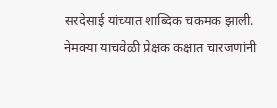सरदेसाई यांच्यात शाब्दिक चकमक झाली. नेमक्या याचवेळी प्रेक्षक कक्षात चारजणांनी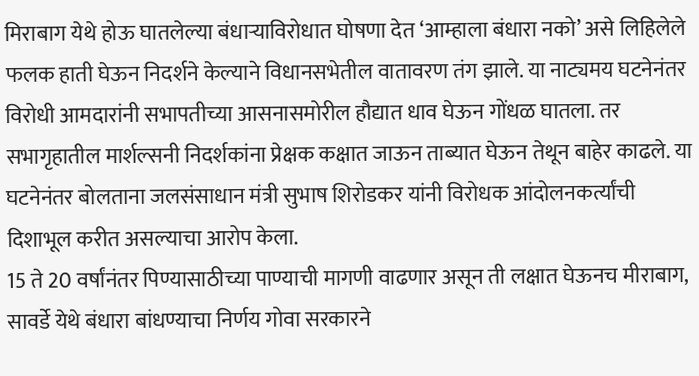मिराबाग येथे होऊ घातलेल्या बंधाऱ्याविरोधात घोषणा देत ‘आम्हाला बंधारा नको’ असे लिहिलेले फलक हाती घेऊन निदर्शने केल्याने विधानसभेतील वातावरण तंग झाले. या नाट्यमय घटनेनंतर विरोधी आमदारांनी सभापतीच्या आसनासमोरील हौद्यात धाव घेऊन गोंधळ घातला. तर सभागृहातील मार्शल्सनी निदर्शकांना प्रेक्षक कक्षात जाऊन ताब्यात घेऊन तेथून बाहेर काढले. या घटनेनंतर बोलताना जलसंसाधान मंत्री सुभाष शिरोडकर यांनी विरोधक आंदोलनकर्त्यांची दिशाभूल करीत असल्याचा आरोप केला.
15 ते 20 वर्षांनंतर पिण्यासाठीच्या पाण्याची मागणी वाढणार असून ती लक्षात घेऊनच मीराबाग, सावर्डे येथे बंधारा बांधण्याचा निर्णय गोवा सरकारने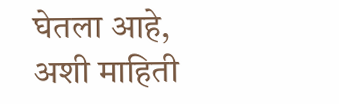घेतला आहे, अशी माहिती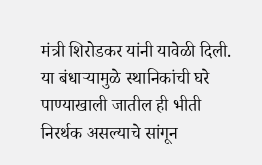मंत्री शिरोडकर यांनी यावेळी दिली. या बंधाऱ्यामुळे स्थानिकांची घरे पाण्याखाली जातील ही भीती निरर्थक असल्याचे सांगून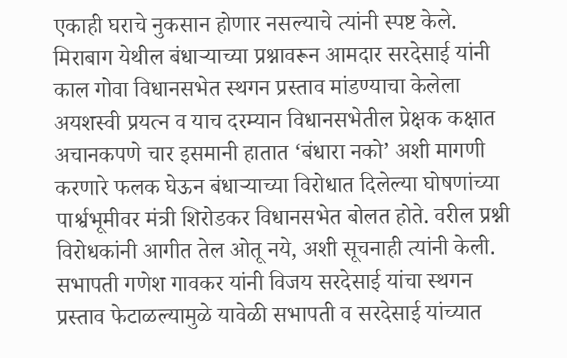एकाही घराचे नुकसान होणार नसल्याचे त्यांनी स्पष्ट केले.
मिराबाग येथील बंधाऱ्याच्या प्रश्नावरून आमदार सरदेसाई यांनी काल गोवा विधानसभेत स्थगन प्रस्ताव मांडण्याचा केलेला अयशस्वी प्रयत्न व याच दरम्यान विधानसभेतील प्रेक्षक कक्षात अचानकपणे चार इसमानी हातात ‘बंधारा नको’ अशी मागणी करणारे फलक घेऊन बंधाऱ्याच्या विरोधात दिलेल्या घोषणांच्या पार्श्वभूमीवर मंत्री शिरोडकर विधानसभेत बोलत होते. वरील प्रश्नी विरोधकांनी आगीत तेल ओतू नये, अशी सूचनाही त्यांनी केली.
सभापती गणेश गावकर यांनी विजय सरदेसाई यांचा स्थगन प्रस्ताव फेटाळल्यामुळे यावेळी सभापती व सरदेसाई यांच्यात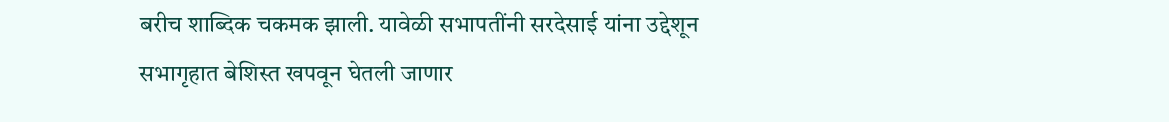बरीच शाब्दिक चकमक झाली. यावेळी सभापतींनी सरदेसाई यांना उद्देशून सभागृहात बेशिस्त खपवून घेतली जाणार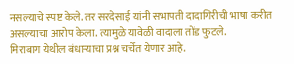नसल्याचे स्पष्ट केले. तर सरदेसाई यांनी सभापती दादागिरीची भाषा करीत असल्याचा आरोप केला. त्यामुळे यावेळी वादाला तोंड फुटले.
मिराबाग येथील बंधाऱ्याचा प्रश्न चर्चेत येणार आहे.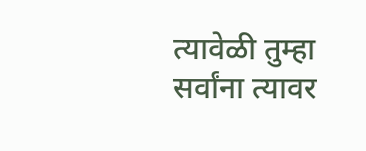त्यावेळी तुम्हा सर्वांना त्यावर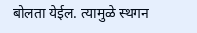बोलता येईल. त्यामुळे स्थगन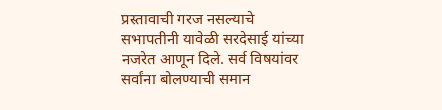प्रस्तावाची गरज नसल्याचे सभापतीनी यावेळी सरदेसाई यांच्या नजरेत आणून दिले. सर्व विषयांवर सर्वांना बोलण्याची समान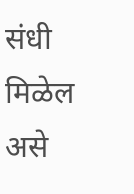संधी मिळेल असे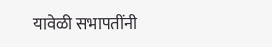यावेळी सभापतींनी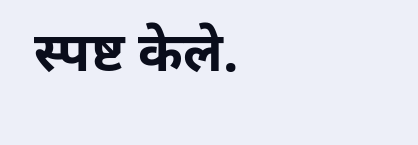स्पष्ट केले.